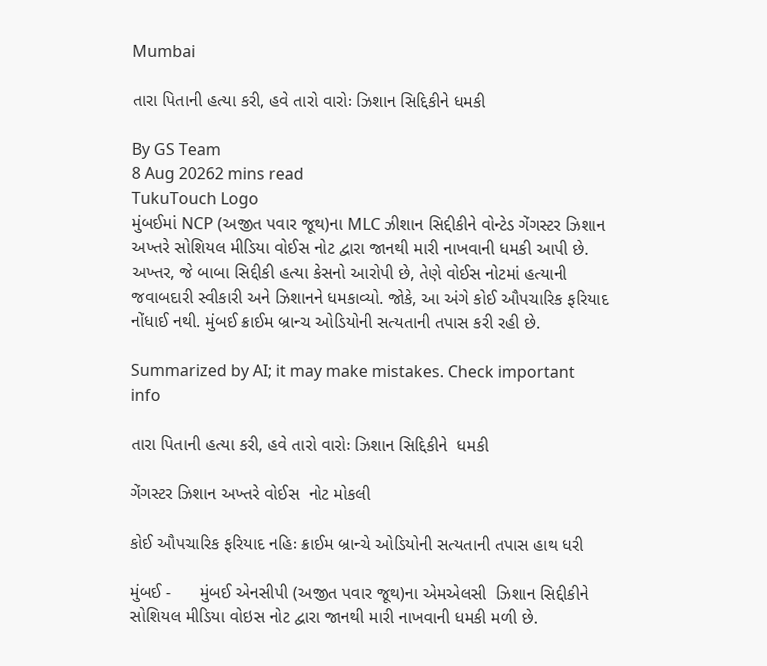Mumbai

તારા પિતાની હત્યા કરી, હવે તારો વારોઃ ઝિશાન સિદ્દિકીને ધમકી

By GS Team
8 Aug 20262 mins read
TukuTouch Logo
મુંબઈમાં NCP (અજીત પવાર જૂથ)ના MLC ઝીશાન સિદ્દીકીને વોન્ટેડ ગેંગસ્ટર ઝિશાન અખ્તરે સોશિયલ મીડિયા વોઈસ નોટ દ્વારા જાનથી મારી નાખવાની ધમકી આપી છે. અખ્તર, જે બાબા સિદ્દીકી હત્યા કેસનો આરોપી છે, તેણે વોઈસ નોટમાં હત્યાની જવાબદારી સ્વીકારી અને ઝિશાનને ધમકાવ્યો. જોકે, આ અંગે કોઈ ઔપચારિક ફરિયાદ નોંધાઈ નથી. મુંબઈ ક્રાઈમ બ્રાન્ચ ઓડિયોની સત્યતાની તપાસ કરી રહી છે.

Summarized by AI; it may make mistakes. Check important info

તારા પિતાની હત્યા કરી, હવે તારો વારોઃ ઝિશાન સિદ્દિકીને  ધમકી

ગેંગસ્ટર ઝિશાન અખ્તરે વોઈસ  નોટ મોકલી

કોઈ ઔપચારિક ફરિયાદ નહિઃ ક્રાઈમ બ્રાન્ચે ઓડિયોની સત્યતાની તપાસ હાથ ધરી

મુંબઈ -      મુંબઈ એનસીપી (અજીત પવાર જૂથ)ના એમએલસી  ઝિશાન સિદ્દીકીને  સોશિયલ મીડિયા વોઇસ નોટ દ્વારા જાનથી મારી નાખવાની ધમકી મળી છે.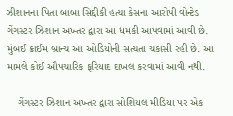ઝીશાનના પિતા બાબા સિદ્દીકી હત્યા કેસના આરોપી વોન્ટેડ ગેંગસ્ટર ઝિશાન અખ્તર દ્વારા આ ધમકી આપવામાં આવી છે. મુંબઈ ક્રાઈમ બ્રાન્ચ આ ઓડિયોની સત્યતા ચકાસી રહી છે. આ મામલે કોઈ ઔપચારિક ફરિયાદ દાખલ કરવામાં આવી નથી.

    ગેંગસ્ટર ઝિશાન અખ્તર દ્વારા સોશિયલ મીડિયા પર એક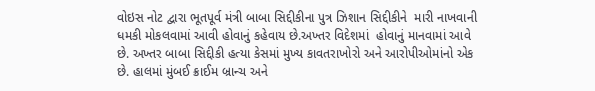વોઇસ નોટ દ્વારા ભૂતપૂર્વ મંત્રી બાબા સિદ્દીકીના પુત્ર ઝિશાન સિદ્દીકીને  મારી નાખવાની ધમકી મોકલવામાં આવી હોવાનું કહેવાય છે.અખ્તર વિદેશમાં  હોવાનું માનવામાં આવે છે. અખ્તર બાબા સિદ્દીકી હત્યા કેસમાં મુખ્ય કાવતરાખોરો અને આરોપીઓમાંનો એક છે. હાલમાં મુંબઈ ક્રાઈમ બ્રાન્ચ અને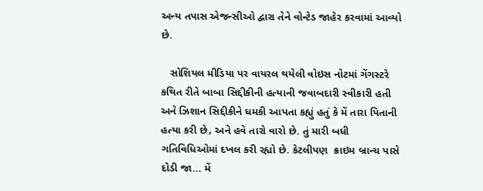અન્ય તપાસ એજન્સીઓ દ્વારા તેને વોન્ટેડ જાહેર કરવામાં આવ્યો  છે.

   સોશિયલ મીડિયા પર વાયરલ થયેલી વોઇસ નોટમાં ગેંગસ્ટરે કથિત રીતે બાબા સિદ્દીકીની હત્યાની જવાબદારી સ્વીકારી હતી અને ઝિશાન સિદ્દીકીને ધમકી આપતા કહ્યું હતું કે મેં તારા પિતાની હત્યા કરી છે, અને હવે તારો વારો છે. તું મારી બધી ગતિવિધિઓમાં દખલ કરી રહ્યો છે. કેટલીપણ  ક્રાઇમ બ્રાન્ચ પાસે દોડી જા... મેં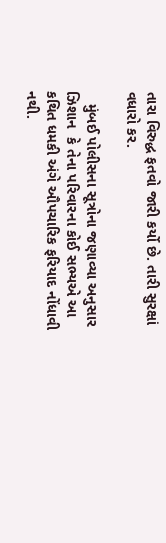તારા વિરુદ્ધ ફતવો જારી કર્યો છે. તારી સુરક્ષાં વધારો કર.

   મુંબઈ પોલીસના સૂત્રોના જણાવ્યા અનુસાર  ઝિશાન  કે તેના પરિવારના કોઈ સભ્યએ આ કથિત ધમકી અંગે ઔપચારિક ફરિયાદ નોંધાવી નથી.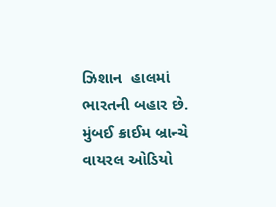ઝિશાન  હાલમાં ભારતની બહાર છે. મુંબઈ ક્રાઈમ બ્રાન્ચે વાયરલ ઓડિયો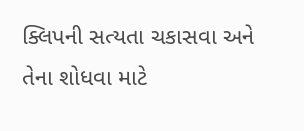ક્લિપની સત્યતા ચકાસવા અને તેના શોધવા માટે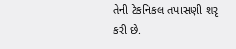તેની ટેકનિકલ તપાસણી શરૃ કરી છે.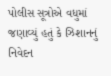પોલીસ સૂત્રોએ વધુમાં જણાવ્યું હતું કે ઝિશાનનું નિવેદન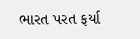ભારત પરત ફર્યા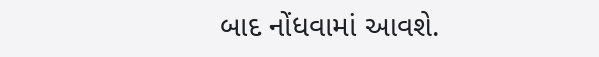બાદ નોંધવામાં આવશે.